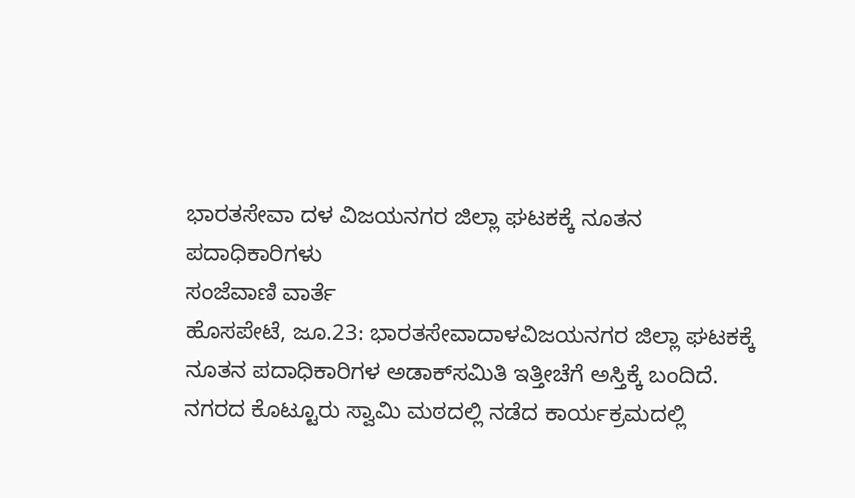ಭಾರತಸೇವಾ ದಳ ವಿಜಯನಗರ ಜಿಲ್ಲಾ ಘಟಕಕ್ಕೆ ನೂತನ ಪದಾಧಿಕಾರಿಗಳು
ಸಂಜೆವಾಣಿ ವಾರ್ತೆ
ಹೊಸಪೇಟೆ, ಜೂ.23: ಭಾರತಸೇವಾದಾಳವಿಜಯನಗರ ಜಿಲ್ಲಾ ಘಟಕಕ್ಕೆ ನೂತನ ಪದಾಧಿಕಾರಿಗಳ ಅಡಾಕ್‌ಸಮಿತಿ ಇತ್ತೀಚೆಗೆ ಅಸ್ತಿಕ್ಕೆ ಬಂದಿದೆ.
ನಗರದ ಕೊಟ್ಟೂರು ಸ್ವಾಮಿ ಮಠದಲ್ಲಿ ನಡೆದ ಕಾರ್ಯಕ್ರಮದಲ್ಲಿ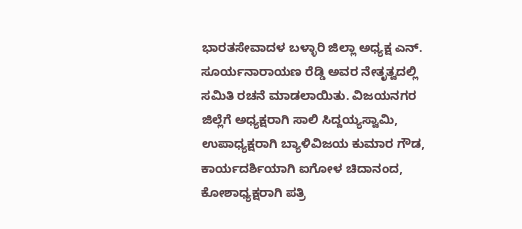ಭಾರತಸೇವಾದಳ ಬಳ್ಳಾರಿ ಜಿಲ್ಲಾ ಅಧ್ಯಕ್ಷ ಎನ್‌. ಸೂರ್ಯನಾರಾಯಣ ರೆಡ್ಡಿ ಅವರ ನೇತೃತ್ವದಲ್ಲಿ ಸಮಿತಿ ರಚನೆ ಮಾಡಲಾಯಿತು. ವಿಜಯನಗರ ಜಿಲ್ಲೆಗೆ ಅಧ್ಯಕ್ಷರಾಗಿ ಸಾಲಿ ಸಿದ್ದಯ್ಯಸ್ವಾಮಿ, ಉಪಾಧ್ಯಕ್ಷರಾಗಿ ಬ್ಯಾಳಿವಿಜಯ ಕುಮಾರ ಗೌಡ, ಕಾರ್ಯದರ್ಶಿಯಾಗಿ ಐಗೋಳ ಚಿದಾನಂದ, ಕೋಶಾಧ್ಯಕ್ಷರಾಗಿ ಪತ್ರಿ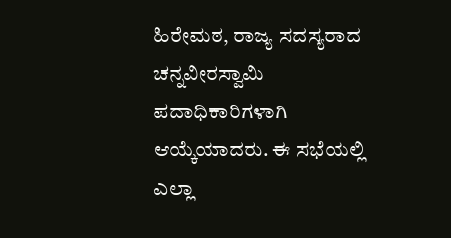ಹಿರೇಮಠ, ರಾಜ್ಯ ಸದಸ್ಯರಾದ ಚನ್ನವೀರಸ್ವಾಮಿ ಪದಾಧಿಕಾರಿಗಳಾಗಿ ಆಯ್ಕೆಯಾದರು. ಈ ಸಭೆಯಲ್ಲಿ ಎಲ್ಲಾ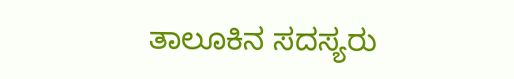ತಾಲೂಕಿನ ಸದಸ್ಯರು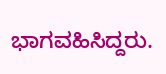ಭಾಗವಹಿಸಿದ್ದರು.